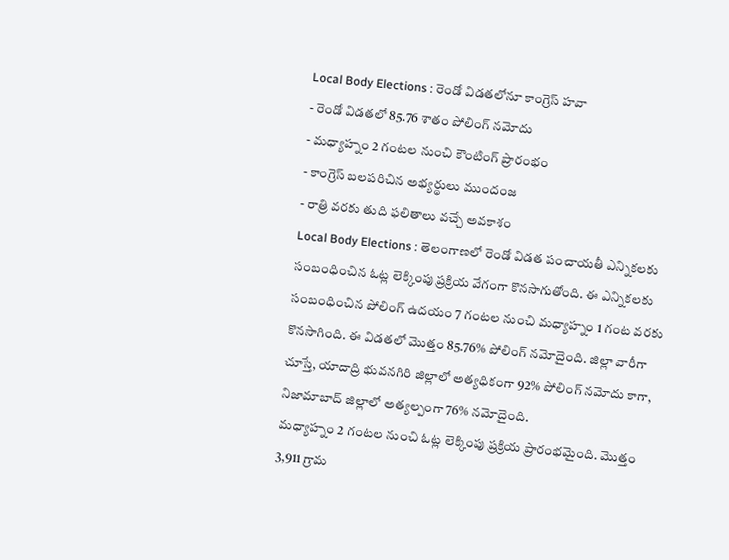Local Body Elections : రెండో విడతలోనూ కాంగ్రెస్ హవా
- రెండో విడతలో 85.76 శాతం పోలింగ్ నమోదు
- మధ్యాహ్నం 2 గంటల నుంచి కౌంటింగ్ ప్రారంభం
- కాంగ్రెస్ బలపరిచిన అభ్యర్థులు ముందంజ
- రాత్రి వరకు తుది ఫలితాలు వచ్చే అవకాశం
Local Body Elections : తెలంగాణలో రెండో విడత పంచాయతీ ఎన్నికలకు సంబంధించిన ఓట్ల లెక్కింపు ప్రక్రియ వేగంగా కొనసాగుతోంది. ఈ ఎన్నికలకు సంబంధించిన పోలింగ్ ఉదయం 7 గంటల నుంచి మధ్యాహ్నం 1 గంట వరకు కొనసాగింది. ఈ విడతలో మొత్తం 85.76% పోలింగ్ నమోదైంది. జిల్లా వారీగా చూస్తే, యాదాద్రి భువనగిరి జిల్లాలో అత్యధికంగా 92% పోలింగ్ నమోదు కాగా, నిజామాబాద్ జిల్లాలో అత్యల్పంగా 76% నమోదైంది.
మధ్యాహ్నం 2 గంటల నుంచి ఓట్ల లెక్కింపు ప్రక్రియ ప్రారంభమైంది. మొత్తం 3,911 గ్రామ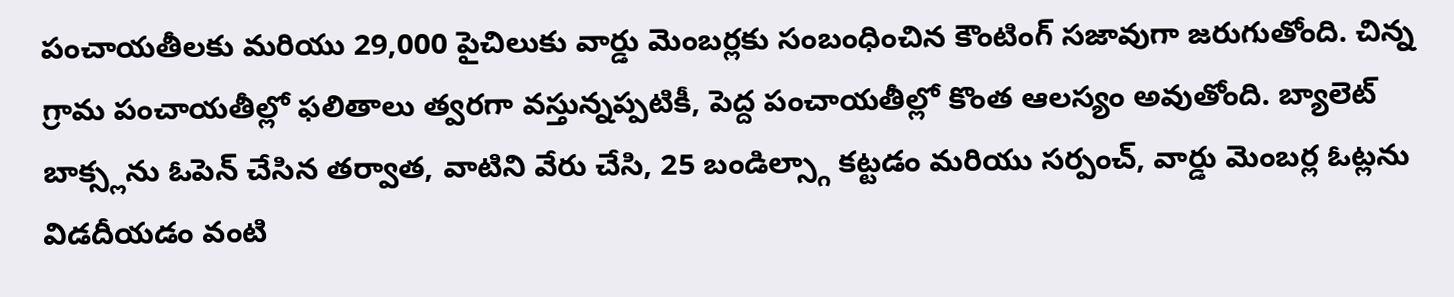పంచాయతీలకు మరియు 29,000 పైచిలుకు వార్డు మెంబర్లకు సంబంధించిన కౌంటింగ్ సజావుగా జరుగుతోంది. చిన్న గ్రామ పంచాయతీల్లో ఫలితాలు త్వరగా వస్తున్నప్పటికీ, పెద్ద పంచాయతీల్లో కొంత ఆలస్యం అవుతోంది. బ్యాలెట్ బాక్స్లను ఓపెన్ చేసిన తర్వాత, వాటిని వేరు చేసి, 25 బండిల్స్గా కట్టడం మరియు సర్పంచ్, వార్డు మెంబర్ల ఓట్లను విడదీయడం వంటి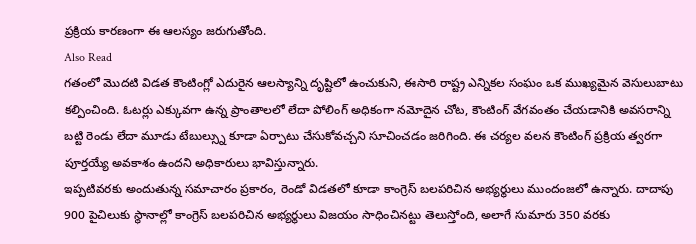ప్రక్రియ కారణంగా ఈ ఆలస్యం జరుగుతోంది.
Also Read
గతంలో మొదటి విడత కౌంటింగ్లో ఎదురైన ఆలస్యాన్ని దృష్టిలో ఉంచుకుని, ఈసారి రాష్ట్ర ఎన్నికల సంఘం ఒక ముఖ్యమైన వెసులుబాటు కల్పించింది. ఓటర్లు ఎక్కువగా ఉన్న ప్రాంతాలలో లేదా పోలింగ్ అధికంగా నమోదైన చోట, కౌంటింగ్ వేగవంతం చేయడానికి అవసరాన్ని బట్టి రెండు లేదా మూడు టేబుల్స్ను కూడా ఏర్పాటు చేసుకోవచ్చని సూచించడం జరిగింది. ఈ చర్యల వలన కౌంటింగ్ ప్రక్రియ త్వరగా పూర్తయ్యే అవకాశం ఉందని అధికారులు భావిస్తున్నారు.
ఇప్పటివరకు అందుతున్న సమాచారం ప్రకారం, రెండో విడతలో కూడా కాంగ్రెస్ బలపరిచిన అభ్యర్థులు ముందంజలో ఉన్నారు. దాదాపు 900 పైచిలుకు స్థానాల్లో కాంగ్రెస్ బలపరిచిన అభ్యర్థులు విజయం సాధించినట్టు తెలుస్తోంది, అలాగే సుమారు 350 వరకు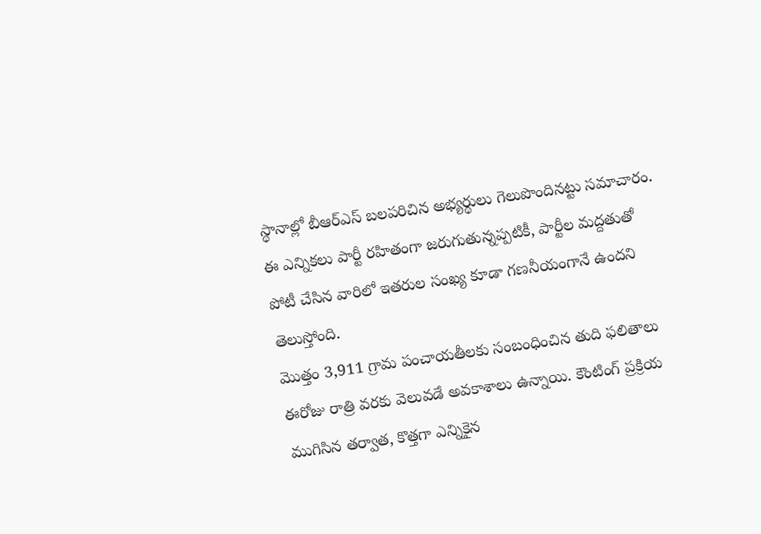స్థానాల్లో బీఆర్ఎస్ బలపరిచిన అభ్యర్థులు గెలుపొందినట్టు సమాచారం. ఈ ఎన్నికలు పార్టీ రహితంగా జరుగుతున్నప్పటికీ, పార్టీల మద్దతుతో పోటీ చేసిన వారిలో ఇతరుల సంఖ్య కూడా గణనీయంగానే ఉందని తెలుస్తోంది.
మొత్తం 3,911 గ్రామ పంచాయతీలకు సంబంధించిన తుది ఫలితాలు ఈరోజు రాత్రి వరకు వెలువడే అవకాశాలు ఉన్నాయి. కౌంటింగ్ ప్రక్రియ ముగిసిన తర్వాత, కొత్తగా ఎన్నికైన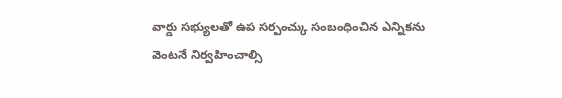వార్డు సభ్యులతో ఉప సర్పంచ్కు సంబంధించిన ఎన్నికను వెంటనే నిర్వహించాల్సి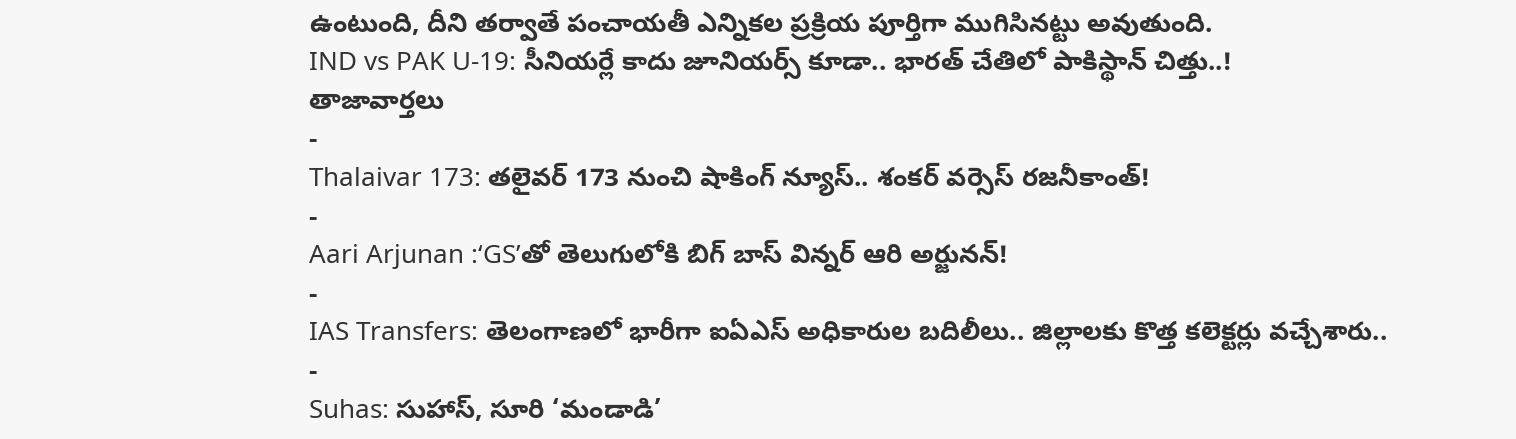ఉంటుంది, దీని తర్వాతే పంచాయతీ ఎన్నికల ప్రక్రియ పూర్తిగా ముగిసినట్టు అవుతుంది.
IND vs PAK U-19: సీనియర్లే కాదు జూనియర్స్ కూడా.. భారత్ చేతిలో పాకిస్థాన్ చిత్తు..!
తాజావార్తలు
-
Thalaivar 173: తలైవర్ 173 నుంచి షాకింగ్ న్యూస్.. శంకర్ వర్సెస్ రజనీకాంత్!
-
Aari Arjunan :‘GS’తో తెలుగులోకి బిగ్ బాస్ విన్నర్ ఆరి అర్జునన్!
-
IAS Transfers: తెలంగాణలో భారీగా ఐఏఎస్ అధికారుల బదిలీలు.. జిల్లాలకు కొత్త కలెక్టర్లు వచ్చేశారు..
-
Suhas: సుహాస్, సూరి ‘మండాడి’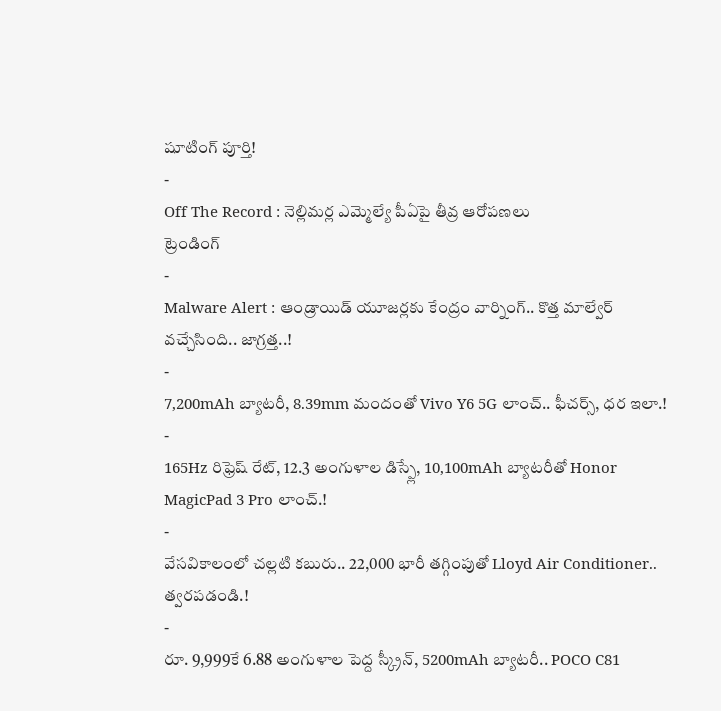షూటింగ్ పూర్తి!
-
Off The Record : నెల్లిమర్ల ఎమ్మెల్యే పీఏపై తీవ్ర ఆరోపణలు
ట్రెండింగ్
-
Malware Alert : ఆండ్రాయిడ్ యూజర్లకు కేంద్రం వార్నింగ్.. కొత్త మాల్వేర్ వచ్చేసింది.. జాగ్రత్త..!
-
7,200mAh బ్యాటరీ, 8.39mm మందంతో Vivo Y6 5G లాంచ్.. ఫీచర్స్, ధర ఇలా.!
-
165Hz రిఫ్రెష్ రేట్, 12.3 అంగుళాల డిస్ప్లే, 10,100mAh బ్యాటరీతో Honor MagicPad 3 Pro లాంచ్.!
-
వేసవికాలంలో చల్లటి కబురు.. 22,000 భారీ తగ్గింపుతో Lloyd Air Conditioner.. త్వరపడండి.!
-
రూ. 9,999కే 6.88 అంగుళాల పెద్ద స్క్రీన్, 5200mAh బ్యాటరీ.. POCO C81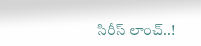సిరీస్ లాంచ్..!